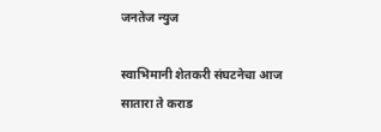जनतेज न्युज

स्वाभिमानी शेतकरी संघटनेचा आज सातारा ते कराड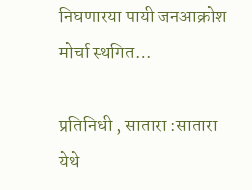निघणारया पायी जनआक्रोश मोर्चा स्थगित…

प्रतिनिधी , सातारा :सातारा येथे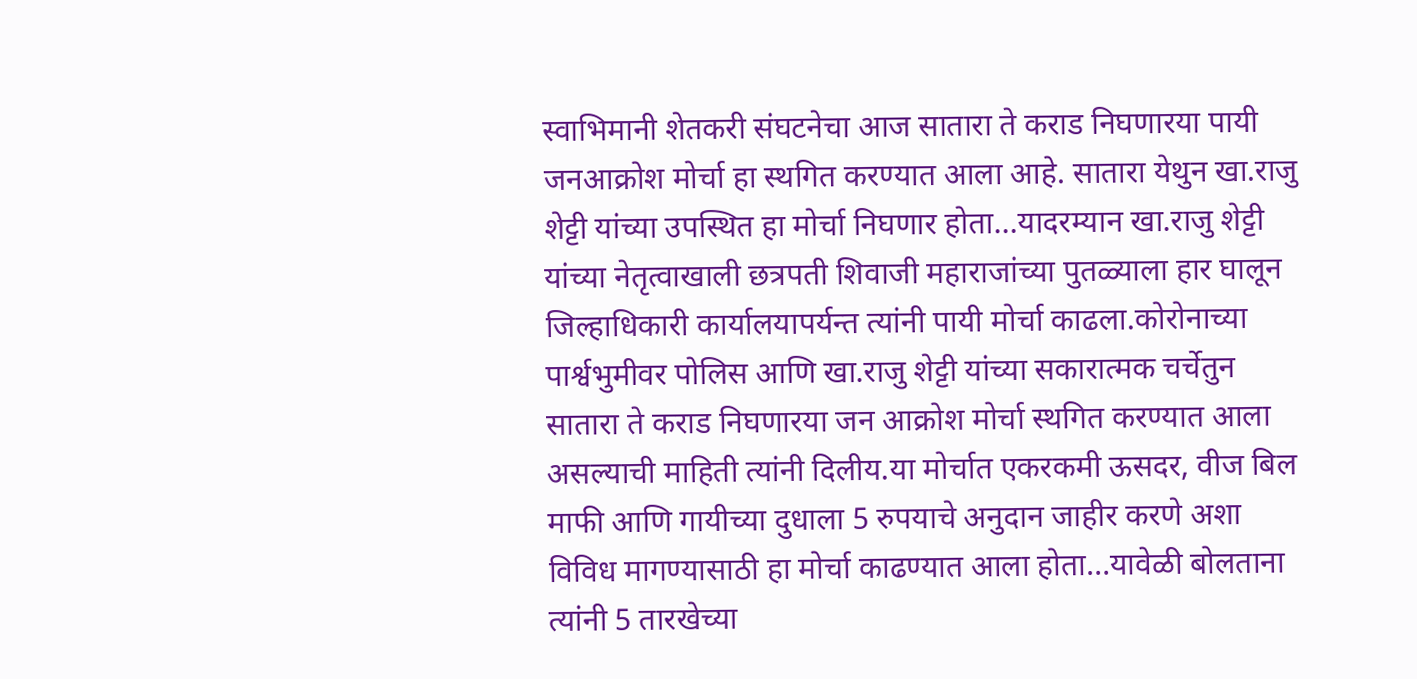स्वाभिमानी शेतकरी संघटनेचा आज सातारा ते कराड निघणारया पायी जनआक्रोश मोर्चा हा स्थगित करण्यात आला आहे. सातारा येथुन खा.राजु शेट्टी यांच्या उपस्थित हा मोर्चा निघणार होता…यादरम्यान खा.राजु शेट्टी यांच्या नेतृत्वाखाली छत्रपती शिवाजी महाराजांच्या पुतळ्याला हार घालून जिल्हाधिकारी कार्यालयापर्यन्त त्यांनी पायी मोर्चा काढला.कोरोनाच्या पार्श्वभुमीवर पोलिस आणि खा.राजु शेट्टी यांच्या सकारात्मक चर्चेतुन सातारा ते कराड निघणारया जन आक्रोश मोर्चा स्थगित करण्यात आला असल्याची माहिती त्यांनी दिलीय.या मोर्चात एकरकमी ऊसदर, वीज बिल माफी आणि गायीच्या दुधाला 5 रुपयाचे अनुदान जाहीर करणे अशा विविध मागण्यासाठी हा मोर्चा काढण्यात आला होता…यावेळी बोलताना त्यांनी 5 तारखेच्या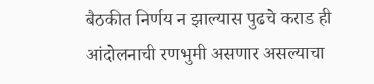बैठकीत निर्णय न झाल्यास पुढचे कराड ही आंदोलनाची रणभुमी असणार असल्याचा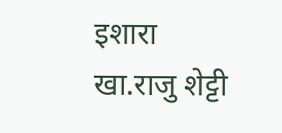इशारा खा.राजु शेट्टी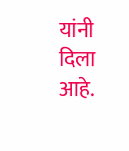यांनी दिला आहे.